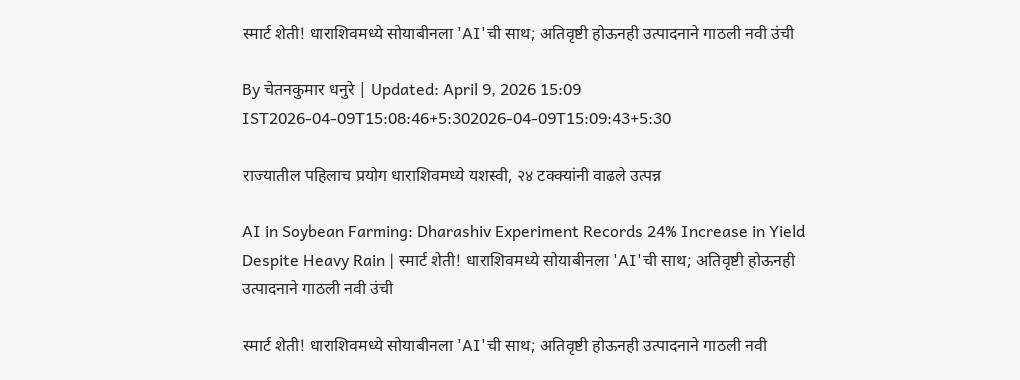स्मार्ट शेती! धाराशिवमध्ये सोयाबीनला 'AI'ची साथ; अतिवृष्टी होऊनही उत्पादनाने गाठली नवी उंची

By चेतनकुमार धनुरे | Updated: April 9, 2026 15:09 IST2026-04-09T15:08:46+5:302026-04-09T15:09:43+5:30

राज्यातील पहिलाच प्रयोग धाराशिवमध्ये यशस्वी, २४ टक्क्यांनी वाढले उत्पन्न

AI in Soybean Farming: Dharashiv Experiment Records 24% Increase in Yield Despite Heavy Rain | स्मार्ट शेती! धाराशिवमध्ये सोयाबीनला 'AI'ची साथ; अतिवृष्टी होऊनही उत्पादनाने गाठली नवी उंची

स्मार्ट शेती! धाराशिवमध्ये सोयाबीनला 'AI'ची साथ; अतिवृष्टी होऊनही उत्पादनाने गाठली नवी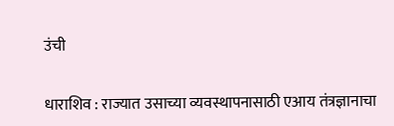उंची

धाराशिव : राज्यात उसाच्या व्यवस्थापनासाठी एआय तंत्रज्ञानाचा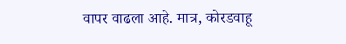वापर वाढला आहे. मात्र, कोरडवाहू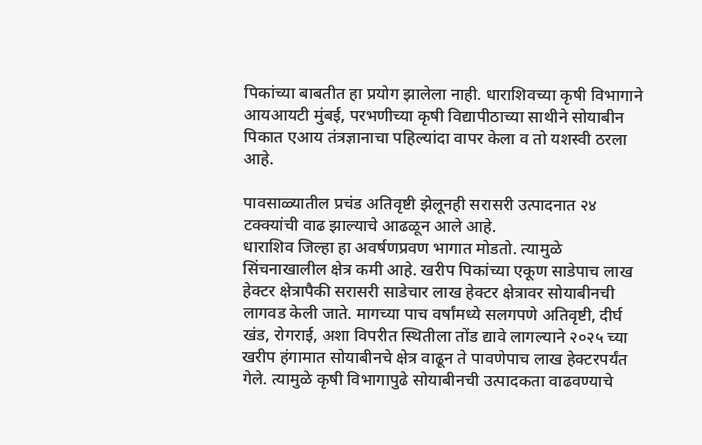पिकांच्या बाबतीत हा प्रयोग झालेला नाही. धाराशिवच्या कृषी विभागाने आयआयटी मुंबई, परभणीच्या कृषी विद्यापीठाच्या साथीने सोयाबीन पिकात एआय तंत्रज्ञानाचा पहिल्यांदा वापर केला व तो यशस्वी ठरला आहे.

पावसाळ्यातील प्रचंड अतिवृष्टी झेलूनही सरासरी उत्पादनात २४ टक्क्यांची वाढ झाल्याचे आढळून आले आहे.
धाराशिव जिल्हा हा अवर्षणप्रवण भागात मोडतो. त्यामुळे सिंचनाखालील क्षेत्र कमी आहे. खरीप पिकांच्या एकूण साडेपाच लाख हेक्टर क्षेत्रापैकी सरासरी साडेचार लाख हेक्टर क्षेत्रावर सोयाबीनची लागवड केली जाते. मागच्या पाच वर्षांमध्ये सलगपणे अतिवृष्टी, दीर्घ खंड, रोगराई, अशा विपरीत स्थितीला तोंड द्यावे लागल्याने २०२५ च्या खरीप हंगामात सोयाबीनचे क्षेत्र वाढून ते पावणेपाच लाख हेक्टरपर्यंत गेले. त्यामुळे कृषी विभागापुढे सोयाबीनची उत्पादकता वाढवण्याचे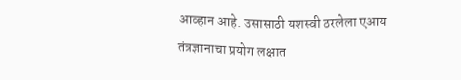आव्हान आहे. उसासाठी यशस्वी ठरलेला एआय तंत्रज्ञानाचा प्रयोग लक्षात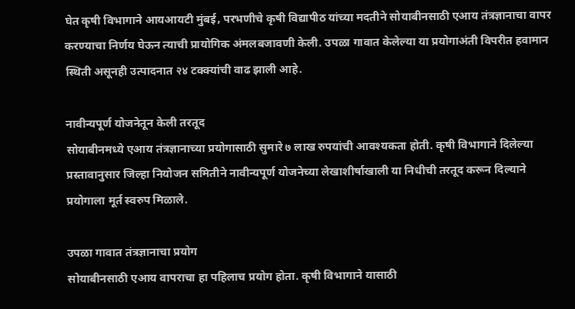घेत कृषी विभागाने आयआयटी मुंबई, परभणीचे कृषी विद्यापीठ यांच्या मदतीने सोयाबीनसाठी एआय तंत्रज्ञानाचा वापर करण्याचा निर्णय घेऊन त्याची प्रायोगिक अंमलबजावणी केली. उपळा गावात केलेल्या या प्रयोगाअंती विपरीत हवामान स्थिती असूनही उत्पादनात २४ टक्क्यांची वाढ झाली आहे.

नावीन्यपूर्ण योजनेतून केली तरतूद
सोयाबीनमध्ये एआय तंत्रज्ञानाच्या प्रयोगासाठी सुमारे ७ लाख रुपयांची आवश्यकता होती. कृषी विभागाने दिलेल्या प्रस्तावानुसार जिल्हा नियोजन समितीने नावीन्यपूर्ण योजनेच्या लेखाशीर्षाखाली या निधीची तरतूद करून दिल्याने प्रयोगाला मूर्त स्वरुप मिळाले.

उपळा गावात तंत्रज्ञानाचा प्रयोग
सोयाबीनसाठी एआय वापराचा हा पहिलाच प्रयोग होता. कृषी विभागाने यासाठी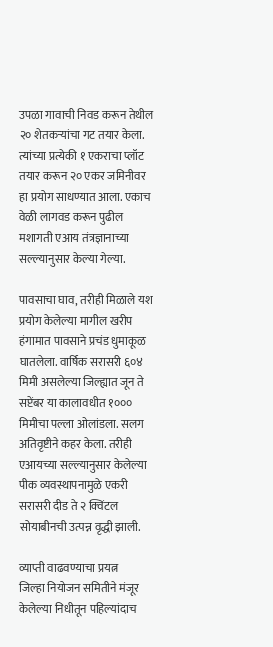उपळा गावाची निवड करून तेथील २० शेतकऱ्यांचा गट तयार केला. त्यांच्या प्रत्येकी १ एकराचा प्लॉट तयार करून २० एकर जमिनीवर हा प्रयोग साधण्यात आला. एकाच वेळी लागवड करून पुढील मशागती एआय तंत्रज्ञानाच्या सल्ल्यानुसार केल्या गेल्या.

पावसाचा घाव, तरीही मिळाले यश
प्रयोग केलेल्या मागील खरीप हंगामात पावसाने प्रचंड धुमाकूळ घातलेला. वार्षिक सरासरी ६०४ मिमी असलेल्या जिल्ह्यात जून ते सप्टेंबर या कालावधीत १००० मिमीचा पल्ला ओलांडला. सलग अतिवृष्टीने कहर केला. तरीही एआयच्या सल्ल्यानुसार केलेल्या पीक व्यवस्थापनामुळे एकरी सरासरी दीड ते २ क्विंटल सोयाबीनची उत्पन्न वृद्धी झाली.

व्याप्ती वाढवण्याचा प्रयत्न
जिल्हा नियोजन समितीने मंजूर केलेल्या निधीतून पहिल्यांदाच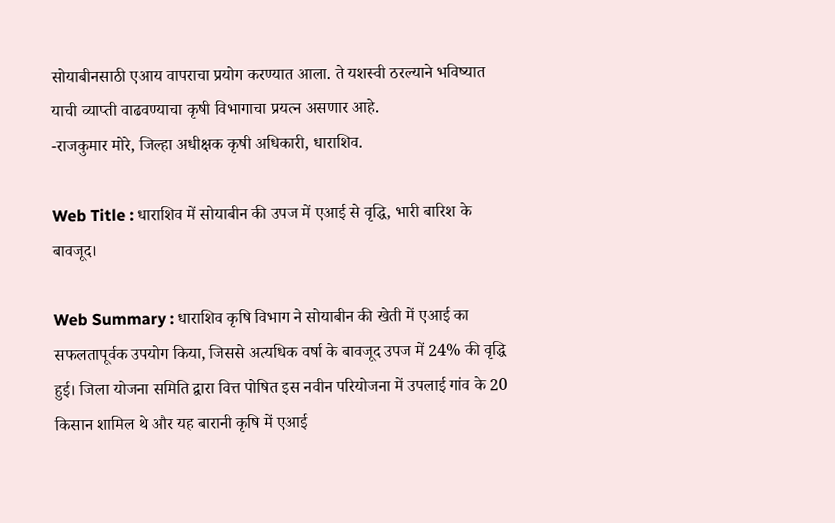सोयाबीनसाठी एआय वापराचा प्रयोग करण्यात आला. ते यशस्वी ठरल्याने भविष्यात याची व्याप्ती वाढवण्याचा कृषी विभागाचा प्रयत्न असणार आहे.
-राजकुमार मोरे, जिल्हा अधीक्षक कृषी अधिकारी, धाराशिव.

Web Title : धाराशिव में सोयाबीन की उपज में एआई से वृद्धि, भारी बारिश के बावजूद।

Web Summary : धाराशिव कृषि विभाग ने सोयाबीन की खेती में एआई का सफलतापूर्वक उपयोग किया, जिससे अत्यधिक वर्षा के बावजूद उपज में 24% की वृद्धि हुई। जिला योजना समिति द्वारा वित्त पोषित इस नवीन परियोजना में उपलाई गांव के 20 किसान शामिल थे और यह बारानी कृषि में एआई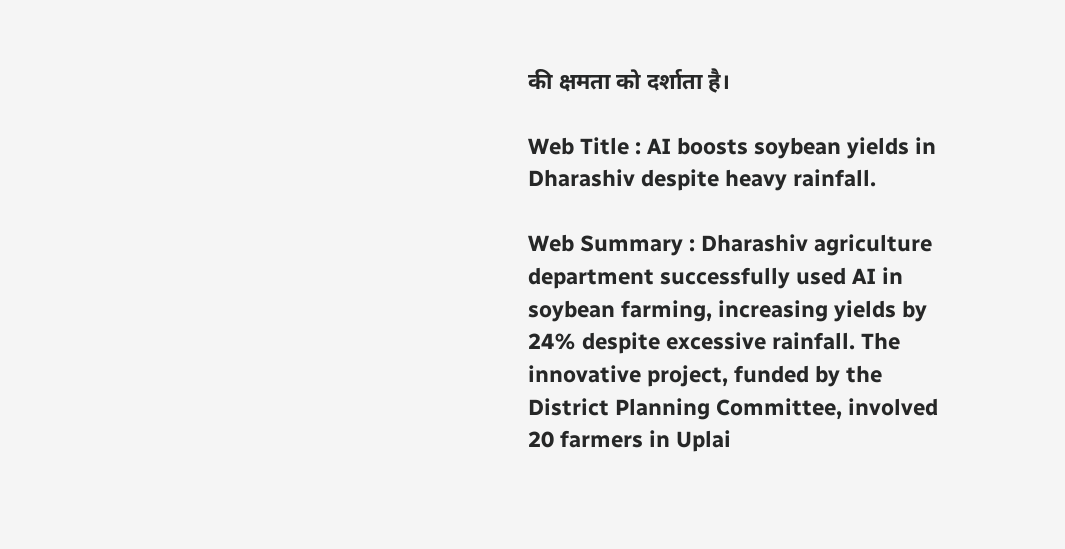की क्षमता को दर्शाता है।

Web Title : AI boosts soybean yields in Dharashiv despite heavy rainfall.

Web Summary : Dharashiv agriculture department successfully used AI in soybean farming, increasing yields by 24% despite excessive rainfall. The innovative project, funded by the District Planning Committee, involved 20 farmers in Uplai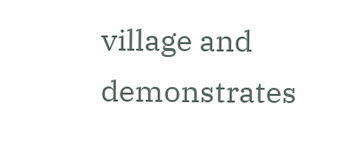village and demonstrates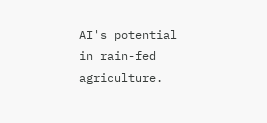AI's potential in rain-fed agriculture.